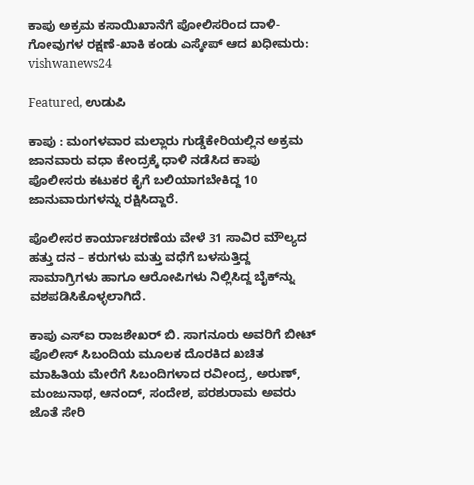ಕಾಪು ಅಕ್ರಮ ಕಸಾಯಿಖಾನೆಗೆ ಪೋಲಿಸರಿಂದ ದಾಳಿ-ಗೋವುಗಳ ರಕ್ಷಣೆ-ಖಾಕಿ ಕಂಡು ಎಸ್ಕೇಪ್ ಆದ ಖಧೀಮರು: vishwanews24

Featured, ಉಡುಪಿ

ಕಾಪು : ಮಂಗಳವಾರ ಮಲ್ಲಾರು ಗುಡ್ಡೆಕೇರಿಯಲ್ಲಿನ ಅಕ್ರಮ ಜಾನವಾರು ವಧಾ ಕೇಂದ್ರಕ್ಕೆ ಧಾಳಿ ನಡೆಸಿದ ಕಾಪು ಪೊಲೀಸರು ಕಟುಕರ ಕೈಗೆ ಬಲಿಯಾಗಬೇಕಿದ್ದ 10 ಜಾನುವಾರುಗಳನ್ನು ರಕ್ಷಿಸಿದ್ದಾರೆ.

ಪೊಲೀಸರ ಕಾರ್ಯಾಚರಣೆಯ ವೇಳೆ 31 ಸಾವಿರ ಮೌಲ್ಯದ ಹತ್ತು ದನ – ಕರುಗಳು ಮತ್ತು ವಧೆಗೆ ಬಳಸುತ್ತಿದ್ದ ಸಾಮಾಗ್ರಿಗಳು ಹಾಗೂ ಆರೋಪಿಗಳು ನಿಲ್ಲಿಸಿದ್ದ ಬೈಕ್‌ನ್ನು ವಶಪಡಿಸಿಕೊಳ್ಳಲಾಗಿದೆ.

ಕಾಪು ಎಸ್‌ಐ ರಾಜಶೇಖರ್ ಬಿ. ಸಾಗನೂರು ಅವರಿಗೆ ಬೀಟ್ ಪೊಲೀಸ್ ಸಿಬಂದಿಯ ಮೂಲಕ ದೊರಕಿದ ಖಚಿತ ಮಾಹಿತಿಯ ಮೇರೆಗೆ ಸಿಬಂದಿಗಳಾದ ರವೀಂದ್ರ, ಅರುಣ್, ಮಂಜುನಾಥ, ಆನಂದ್, ಸಂದೇಶ, ಪರಶುರಾಮ ಅವರು ಜೊತೆ ಸೇರಿ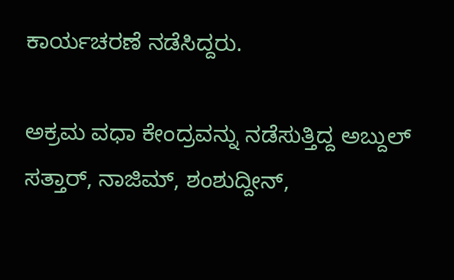ಕಾರ್ಯಚರಣೆ ನಡೆಸಿದ್ದರು.

ಅಕ್ರಮ ವಧಾ ಕೇಂದ್ರವನ್ನು ನಡೆಸುತ್ತಿದ್ದ ಅಬ್ದುಲ್ ಸತ್ತಾರ್, ನಾಜಿಮ್, ಶಂಶುದ್ದೀನ್,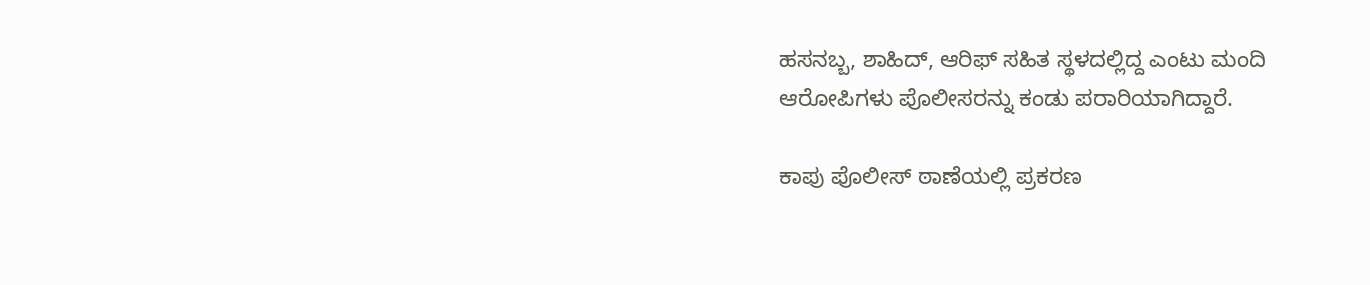ಹಸನಬ್ಬ, ಶಾಹಿದ್, ಆರಿಫ್ ಸಹಿತ ಸ್ಥಳದಲ್ಲಿದ್ದ ಎಂಟು ಮಂದಿ ಆರೋಪಿಗಳು ಪೊಲೀಸರನ್ನು ಕಂಡು ಪರಾರಿಯಾಗಿದ್ದಾರೆ.

ಕಾಪು ಪೊಲೀಸ್ ಠಾಣೆಯಲ್ಲಿ ಪ್ರಕರಣ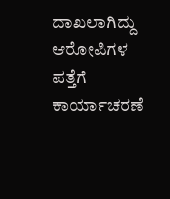ದಾಖಲಾಗಿದ್ದು ಆರೋಪಿಗಳ ಪತ್ತೆಗೆ ಕಾರ್ಯಾಚರಣೆ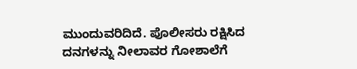ಮುಂದುವರಿದಿದೆ. ಪೊಲೀಸರು ರಕ್ಷಿಸಿದ ದನಗಳನ್ನು ನೀಲಾವರ ಗೋಶಾಲೆಗೆ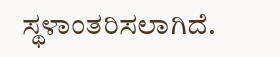ಸ್ಥಳಾಂತರಿಸಲಾಗಿದೆ.